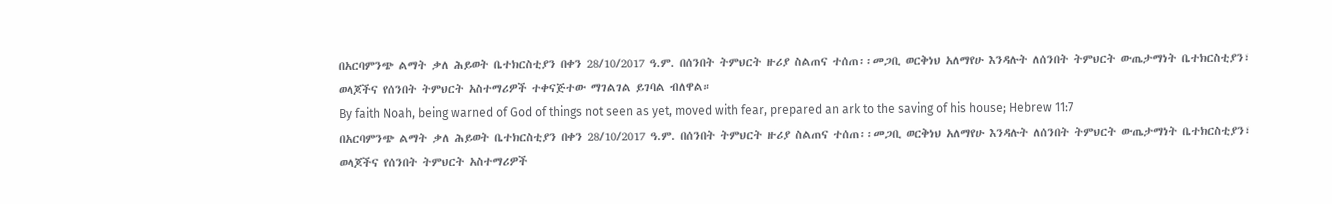በአርባምንጭ ልማት ቃለ ሕይወት ቤተክርስቲያን በቀን 28/10/2017 ዓ.ም. በሰንበት ትምህርት ዙሪያ ስልጠና ተሰጠ፡፡መጋቢ ወርቅነህ አለማየሁ እንዳሉት ለሰንበት ትምህርት ውጤታማነት ቤተክርስቲያን፣ ወላጆችና የሰንበት ትምህርት አስተማሪዎች ተቀናጅተው ማገልገል ይገባል ብለዋል።
By faith Noah, being warned of God of things not seen as yet, moved with fear, prepared an ark to the saving of his house; Hebrew 11:7
በአርባምንጭ ልማት ቃለ ሕይወት ቤተክርስቲያን በቀን 28/10/2017 ዓ.ም. በሰንበት ትምህርት ዙሪያ ስልጠና ተሰጠ፡፡መጋቢ ወርቅነህ አለማየሁ እንዳሉት ለሰንበት ትምህርት ውጤታማነት ቤተክርስቲያን፣ ወላጆችና የሰንበት ትምህርት አስተማሪዎች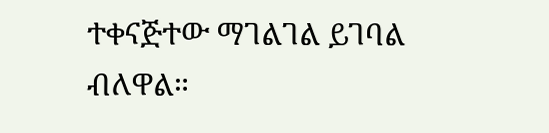ተቀናጅተው ማገልገል ይገባል ብለዋል።